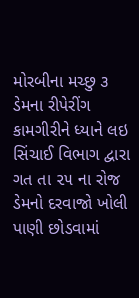મોરબીના મચ્છુ ૩ ડેમના રીપેરીંગ કામગીરીને ધ્યાને લઇ સિંચાઈ વિભાગ દ્વારા ગત તા ૨૫ ના રોજ ડેમનો દરવાજો ખોલી પાણી છોડવામાં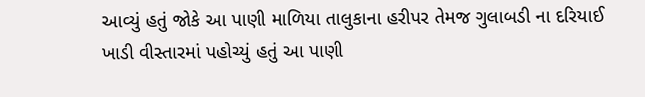આવ્યું હતું જોકે આ પાણી માળિયા તાલુકાના હરીપર તેમજ ગુલાબડી ના દરિયાઈ ખાડી વીસ્તારમાં પહોચ્યું હતું આ પાણી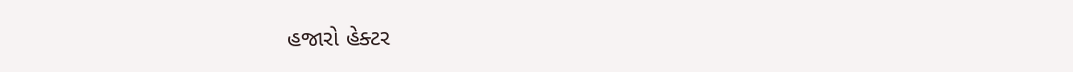હજારો હેક્ટર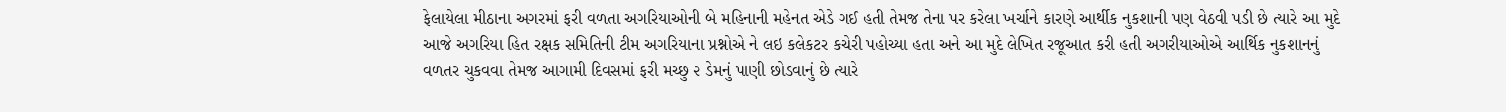ફેલાયેલા મીઠાના અગરમાં ફરી વળતા અગરિયાઓની બે મહિનાની મહેનત એડે ગઈ હતી તેમજ તેના પર કરેલા ખર્ચાને કારણે આર્થીક નુકશાની પણ વેઠવી પડી છે ત્યારે આ મુદે આજે અગરિયા હિત રક્ષક સમિતિની ટીમ અગરિયાના પ્રશ્નોએ ને લઇ કલેકટર કચેરી પહોચ્યા હતા અને આ મુદે લેખિત રજૂઆત કરી હતી અગરીયાઓએ આર્થિક નુકશાનનું વળતર ચુકવવા તેમજ આગામી દિવસમાં ફરી મચ્છુ ૨ ડેમનું પાણી છોડવાનું છે ત્યારે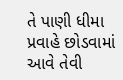તે પાણી ધીમા પ્રવાહે છોડવામાં આવે તેવી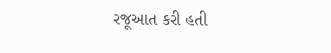રજૂઆત કરી હતી